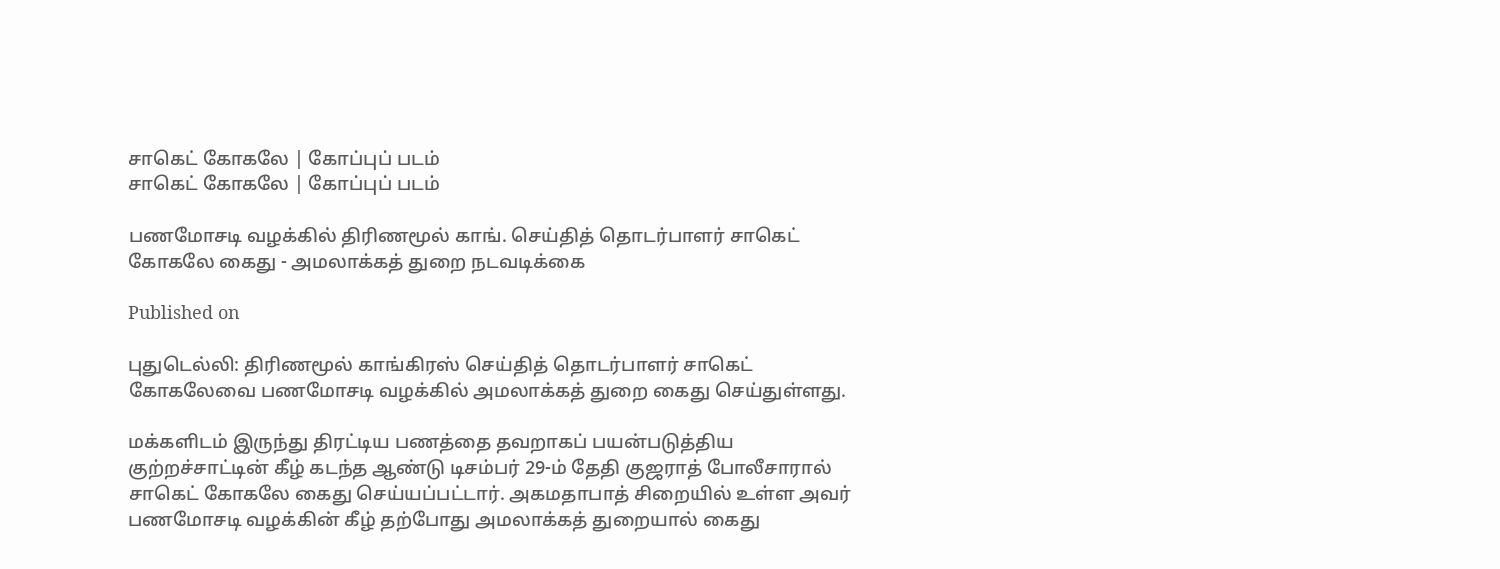சாகெட் கோகலே | கோப்புப் படம்
சாகெட் கோகலே | கோப்புப் படம்

பணமோசடி வழக்கில் திரிணமூல் காங். செய்தித் தொடர்பாளர் சாகெட் கோகலே கைது - அமலாக்கத் துறை நடவடிக்கை

Published on

புதுடெல்லி: திரிணமூல் காங்கிரஸ் செய்தித் தொடர்பாளர் சாகெட் கோகலேவை பணமோசடி வழக்கில் அமலாக்கத் துறை கைது செய்துள்ளது.

மக்களிடம் இருந்து திரட்டிய பணத்தை தவறாகப் பயன்படுத்திய குற்றச்சாட்டின் கீழ் கடந்த ஆண்டு டிசம்பர் 29-ம் தேதி குஜராத் போலீசாரால் சாகெட் கோகலே கைது செய்யப்பட்டார். அகமதாபாத் சிறையில் உள்ள அவர் பணமோசடி வழக்கின் கீழ் தற்போது அமலாக்கத் துறையால் கைது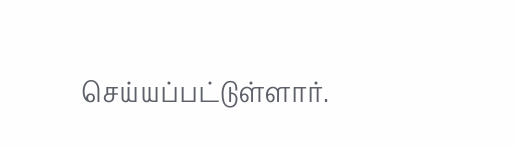செய்யப்பட்டுள்ளார்.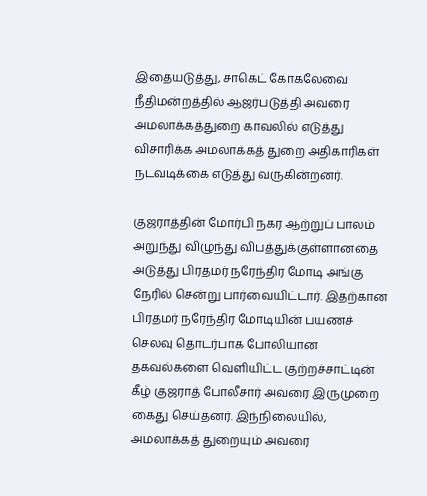இதையடுத்து, சாகெட் கோகலேவை நீதிமன்றத்தில் ஆஜர்படுத்தி அவரை அமலாக்கத்துறை காவலில் எடுத்து விசாரிக்க அமலாக்கத் துறை அதிகாரிகள் நடவடிக்கை எடுத்து வருகின்றனர்.

குஜராத்தின் மோர்பி நகர ஆற்றுப் பாலம் அறுந்து விழுந்து விபத்துக்குள்ளானதை அடுத்து பிரதமர் நரேந்திர மோடி அங்கு நேரில் சென்று பார்வையிட்டார். இதற்கான பிரதமர் நரேந்திர மோடியின் பயணச் செலவு தொடர்பாக போலியான தகவல்களை வெளியிட்ட குற்றச்சாட்டின் கீழ் குஜராத் போலீசார் அவரை இருமுறை கைது செய்தனர். இந்நிலையில், அமலாக்கத் துறையும் அவரை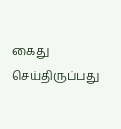கைது செய்திருப்பது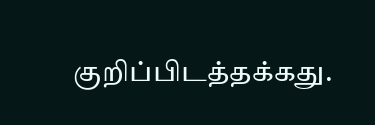குறிப்பிடத்தக்கது.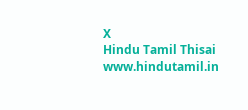X
Hindu Tamil Thisai
www.hindutamil.in